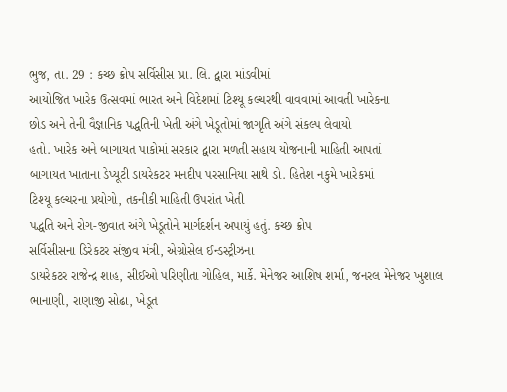ભુજ, તા. 29 : કચ્છ ક્રોપ સર્વિસીસ પ્રા. લિ. દ્વારા માંડવીમાં
આયોજિત ખારેક ઉત્સવમાં ભારત અને વિદેશમાં ટિશ્યૂ કલ્ચરથી વાવવામાં આવતી ખારેકના
છોડ અને તેની વૈજ્ઞાનિક પદ્ધતિની ખેતી અંગે ખેડૂતોમાં જાગૃતિ અંગે સંકલ્પ લેવાયો
હતો. ખારેક અને બાગાયત પાકોમાં સરકાર દ્વારા મળતી સહાય યોજનાની માહિતી આપતાં
બાગાયત ખાતાના ડેપ્યૂટી ડાયરેકટર મનદીપ પરસાનિયા સાથે ડો. હિતેશ નકુમે ખારેકમાં
ટિશ્યૂ કલ્ચરના પ્રયોગો, તકનીકી માહિતી ઉપરાંત ખેતી
પદ્ધતિ અને રોગ-જીવાત અંગે ખેડૂતોને માર્ગદર્શન અપાયું હતું. કચ્છ ક્રોપ
સર્વિસીસના ડિરેકટર સંજીવ મંત્રી, એગ્રોસેલ ઈન્ડસ્ટ્રીઝના
ડાયરેકટર રાજેન્દ્ર શાહ, સીઈઓ પરિણીતા ગોહિલ, માર્કે. મેનેજર આશિષ શર્મા, જનરલ મેનેજર ખુશાલ
ભાનાણી, રાણાજી સોઢા, ખેડૂત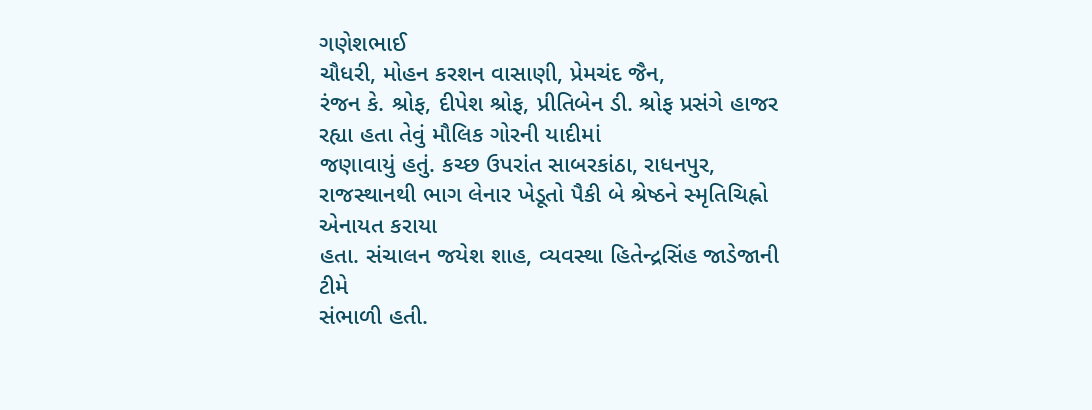ગણેશભાઈ
ચૌધરી, મોહન કરશન વાસાણી, પ્રેમચંદ જૈન,
રંજન કે. શ્રોફ, દીપેશ શ્રોફ, પ્રીતિબેન ડી. શ્રોફ પ્રસંગે હાજર રહ્યા હતા તેવું મૌલિક ગોરની યાદીમાં
જણાવાયું હતું. કચ્છ ઉપરાંત સાબરકાંઠા, રાધનપુર, રાજસ્થાનથી ભાગ લેનાર ખેડૂતો પૈકી બે શ્રેષ્ઠને સ્મૃતિચિહ્નો એનાયત કરાયા
હતા. સંચાલન જયેશ શાહ, વ્યવસ્થા હિતેન્દ્રસિંહ જાડેજાની ટીમે
સંભાળી હતી.